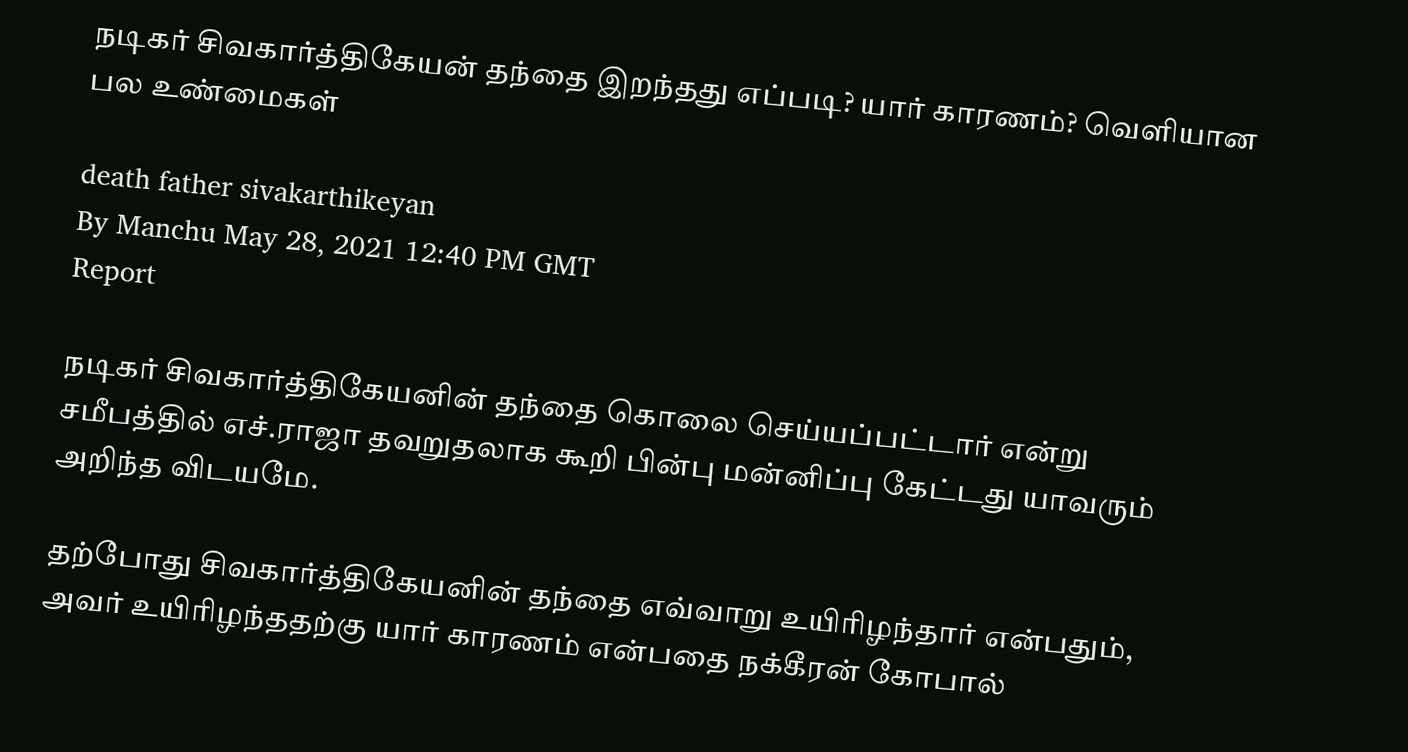நடிகர் சிவகார்த்திகேயன் தந்தை இறந்தது எப்படி? யார் காரணம்? வெளியான பல உண்மைகள்

death father sivakarthikeyan
By Manchu May 28, 2021 12:40 PM GMT
Report

நடிகர் சிவகார்த்திகேயனின் தந்தை கொலை செய்யப்பட்டார் என்று சமீபத்தில் எச்.ராஜா தவறுதலாக கூறி பின்பு மன்னிப்பு கேட்டது யாவரும் அறிந்த விடயமே.

தற்போது சிவகார்த்திகேயனின் தந்தை எவ்வாறு உயிரிழந்தார் என்பதும், அவர் உயிரிழந்ததற்கு யார் காரணம் என்பதை நக்கீரன் கோபால்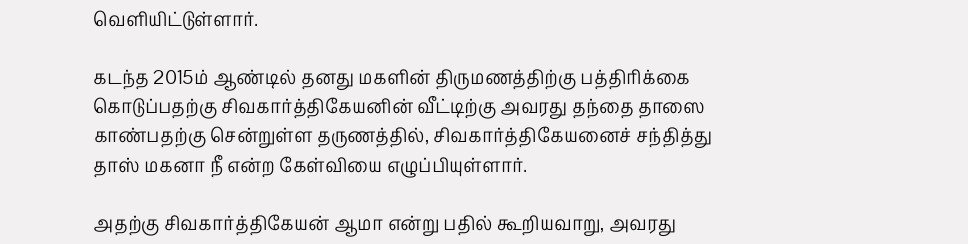வெளியிட்டுள்ளார்.

கடந்த 2015ம் ஆண்டில் தனது மகளின் திருமணத்திற்கு பத்திரிக்கை கொடுப்பதற்கு சிவகார்த்திகேயனின் வீட்டிற்கு அவரது தந்தை தாஸை காண்பதற்கு சென்றுள்ள தருணத்தில், சிவகார்த்திகேயனைச் சந்தித்து தாஸ் மகனா நீ என்ற கேள்வியை எழுப்பியுள்ளார்.

அதற்கு சிவகார்த்திகேயன் ஆமா என்று பதில் கூறியவாறு, அவரது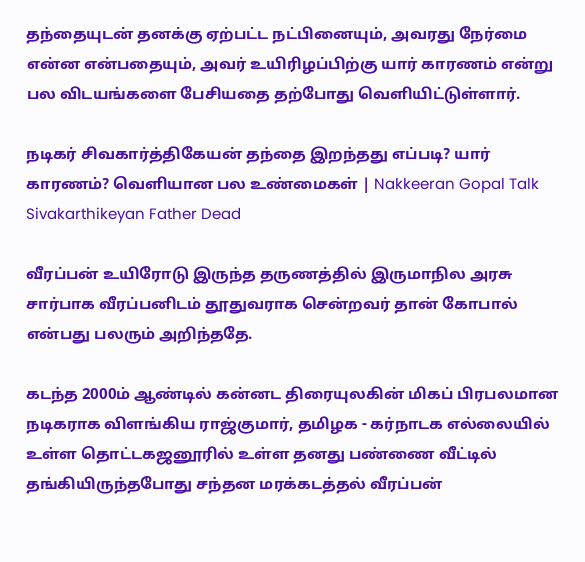தந்தையுடன் தனக்கு ஏற்பட்ட நட்பினையும், அவரது நேர்மை என்ன என்பதையும், அவர் உயிரிழப்பிற்கு யார் காரணம் என்று பல விடயங்களை பேசியதை தற்போது வெளியிட்டுள்ளார்.

நடிகர் சிவகார்த்திகேயன் தந்தை இறந்தது எப்படி? யார் காரணம்? வெளியான பல உண்மைகள் | Nakkeeran Gopal Talk Sivakarthikeyan Father Dead

வீரப்பன் உயிரோடு இருந்த தருணத்தில் இருமாநில அரசு சார்பாக வீரப்பனிடம் தூதுவராக சென்றவர் தான் கோபால் என்பது பலரும் அறிந்ததே.

கடந்த 2000ம் ஆண்டில் கன்னட திரையுலகின் மிகப் பிரபலமான நடிகராக விளங்கிய ராஜ்குமார், தமிழக - கர்நாடக எல்லையில் உள்ள தொட்டகஜனூரில் உள்ள தனது பண்ணை வீட்டில் தங்கியிருந்தபோது சந்தன மரக்கடத்தல் வீரப்பன்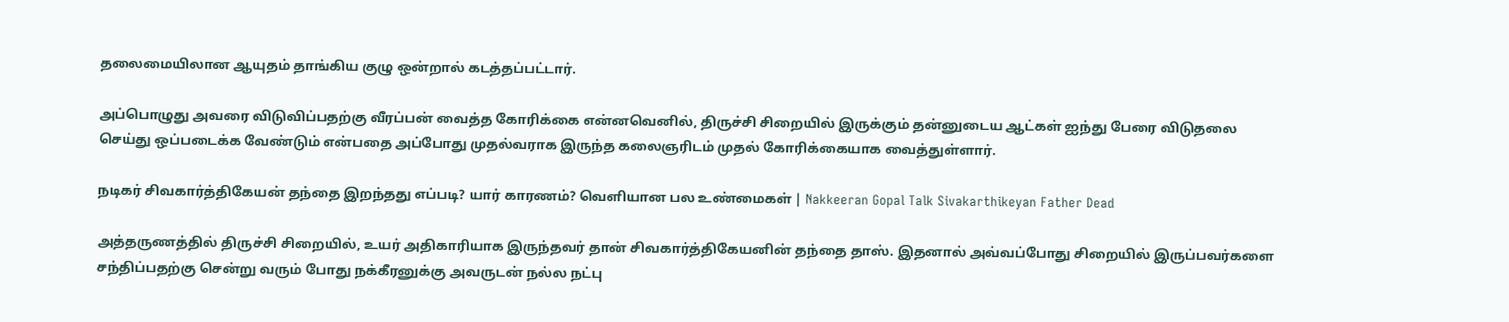தலைமையிலான ஆயுதம் தாங்கிய குழு ஒன்றால் கடத்தப்பட்டார்.

அப்பொழுது அவரை விடுவிப்பதற்கு வீரப்பன் வைத்த கோரிக்கை என்னவெனில், திருச்சி சிறையில் இருக்கும் தன்னுடைய ஆட்கள் ஐந்து பேரை விடுதலை செய்து ஒப்படைக்க வேண்டும் என்பதை அப்போது முதல்வராக இருந்த கலைஞரிடம் முதல் கோரிக்கையாக வைத்துள்ளார்.

நடிகர் சிவகார்த்திகேயன் தந்தை இறந்தது எப்படி? யார் காரணம்? வெளியான பல உண்மைகள் | Nakkeeran Gopal Talk Sivakarthikeyan Father Dead

அத்தருணத்தில் திருச்சி சிறையில், உயர் அதிகாரியாக இருந்தவர் தான் சிவகார்த்திகேயனின் தந்தை தாஸ். இதனால் அவ்வப்போது சிறையில் இருப்பவர்களை சந்திப்பதற்கு சென்று வரும் போது நக்கீரனுக்கு அவருடன் நல்ல நட்பு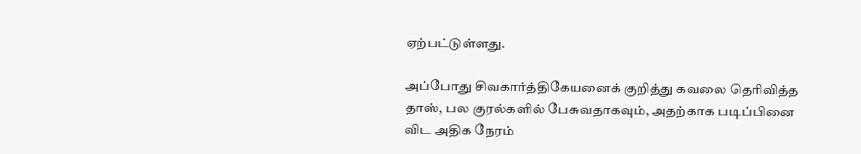ஏற்பட்டுள்ளது.

அப்போது சிவகார்த்திகேயனைக் குறித்து கவலை தெரிவித்த தாஸ், பல குரல்களில் பேசுவதாகவும், அதற்காக படிப்பினை விட அதிக நேரம்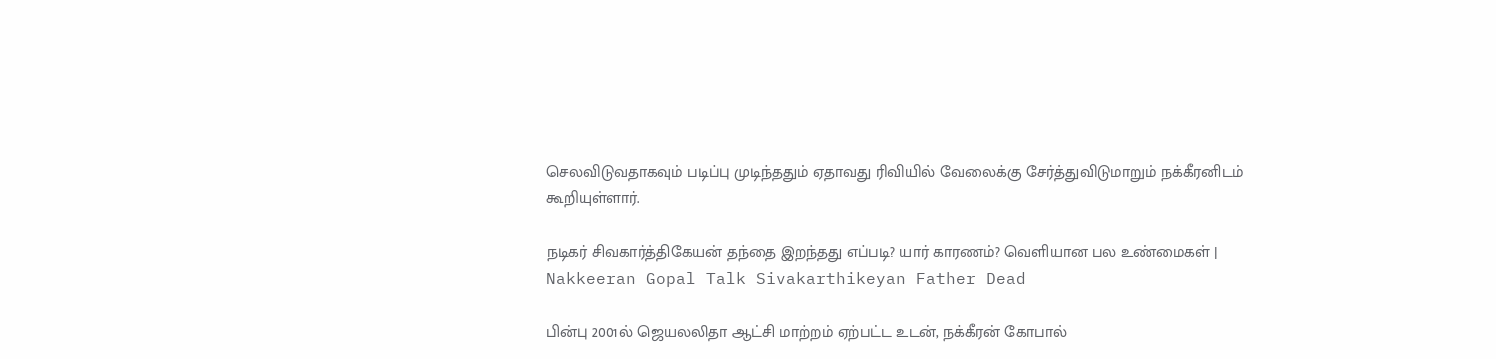செலவிடுவதாகவும் படிப்பு முடிந்ததும் ஏதாவது ரிவியில் வேலைக்கு சேர்த்துவிடுமாறும் நக்கீரனிடம் கூறியுள்ளார்.

நடிகர் சிவகார்த்திகேயன் தந்தை இறந்தது எப்படி? யார் காரணம்? வெளியான பல உண்மைகள் | Nakkeeran Gopal Talk Sivakarthikeyan Father Dead

பின்பு 2001ல் ஜெயலலிதா ஆட்சி மாற்றம் ஏற்பட்ட உடன், நக்கீரன் கோபால்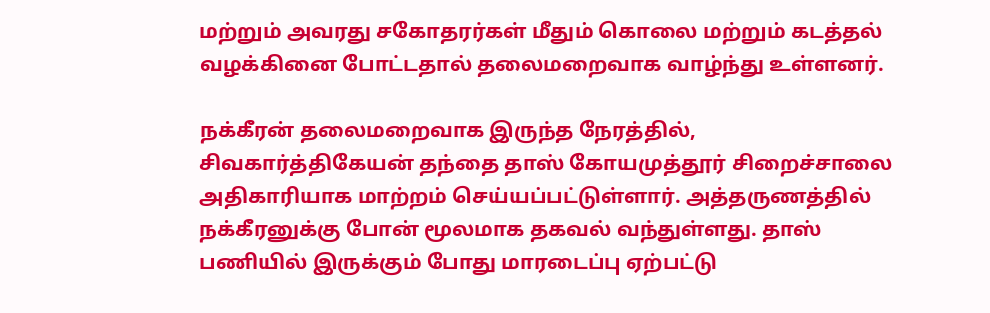மற்றும் அவரது சகோதரர்கள் மீதும் கொலை மற்றும் கடத்தல் வழக்கினை போட்டதால் தலைமறைவாக வாழ்ந்து உள்ளனர்.

நக்கீரன் தலைமறைவாக இருந்த நேரத்தில், சிவகார்த்திகேயன் தந்தை தாஸ் கோயமுத்தூர் சிறைச்சாலை அதிகாரியாக மாற்றம் செய்யப்பட்டுள்ளார். அத்தருணத்தில் நக்கீரனுக்கு போன் மூலமாக தகவல் வந்துள்ளது. தாஸ் பணியில் இருக்கும் போது மாரடைப்பு ஏற்பட்டு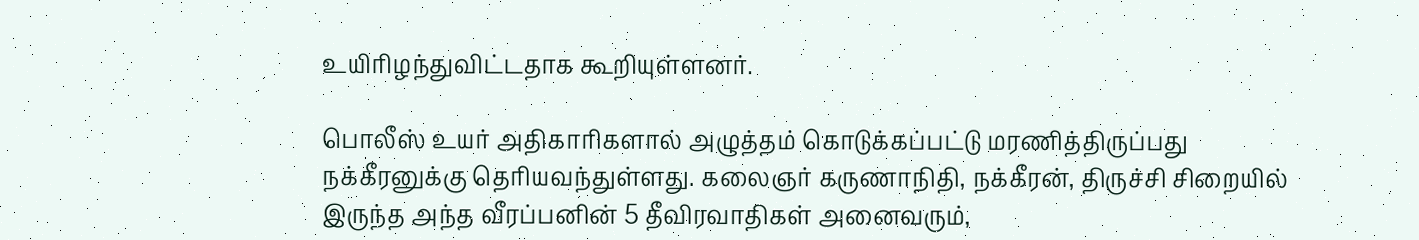உயிரிழந்துவிட்டதாக கூறியுள்ளனர்.

பொலீஸ் உயர் அதிகாரிகளால் அழுத்தம் கொடுக்கப்பட்டு மரணித்திருப்பது நக்கீரனுக்கு தெரியவந்துள்ளது. கலைஞர் கருணாநிதி, நக்கீரன், திருச்சி சிறையில் இருந்த அந்த வீரப்பனின் 5 தீவிரவாதிகள் அனைவரும்,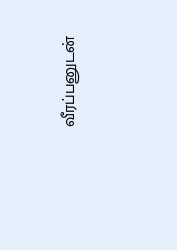வீரப்பனுடன்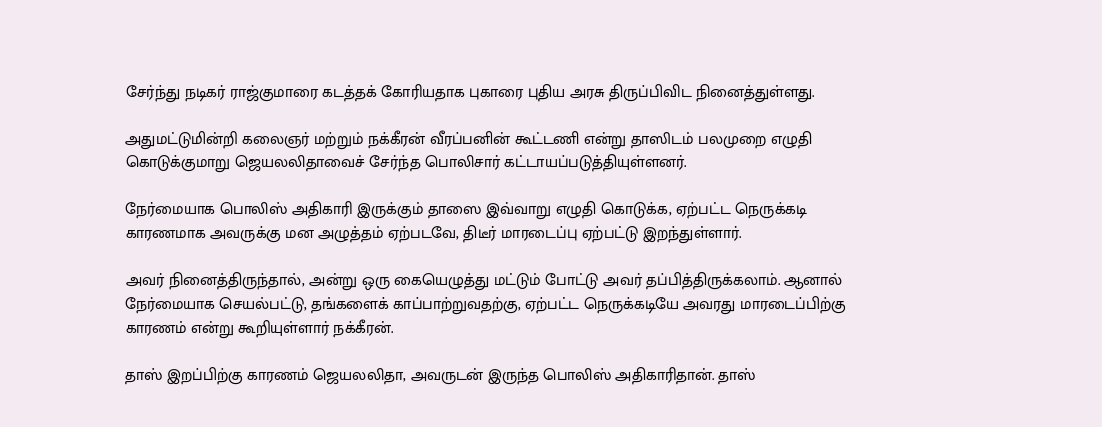சேர்ந்து நடிகர் ராஜ்குமாரை கடத்தக் கோரியதாக புகாரை புதிய அரசு திருப்பிவிட நினைத்துள்ளது.

அதுமட்டுமின்றி கலைஞர் மற்றும் நக்கீரன் வீரப்பனின் கூட்டணி என்று தாஸிடம் பலமுறை எழுதி கொடுக்குமாறு ஜெயலலிதாவைச் சேர்ந்த பொலிசார் கட்டாயப்படுத்தியுள்ளனர்.

நேர்மையாக பொலிஸ் அதிகாரி இருக்கும் தாஸை இவ்வாறு எழுதி கொடுக்க, ஏற்பட்ட நெருக்கடி காரணமாக அவருக்கு மன அழுத்தம் ஏற்படவே, திடீர் மாரடைப்பு ஏற்பட்டு இறந்துள்ளார்.

அவர் நினைத்திருந்தால், அன்று ஒரு கையெழுத்து மட்டும் போட்டு அவர் தப்பித்திருக்கலாம். ஆனால் நேர்மையாக செயல்பட்டு, தங்களைக் காப்பாற்றுவதற்கு, ஏற்பட்ட நெருக்கடியே அவரது மாரடைப்பிற்கு காரணம் என்று கூறியுள்ளார் நக்கீரன்.

தாஸ் இறப்பிற்கு காரணம் ஜெயலலிதா, அவருடன் இருந்த பொலிஸ் அதிகாரிதான். தாஸ்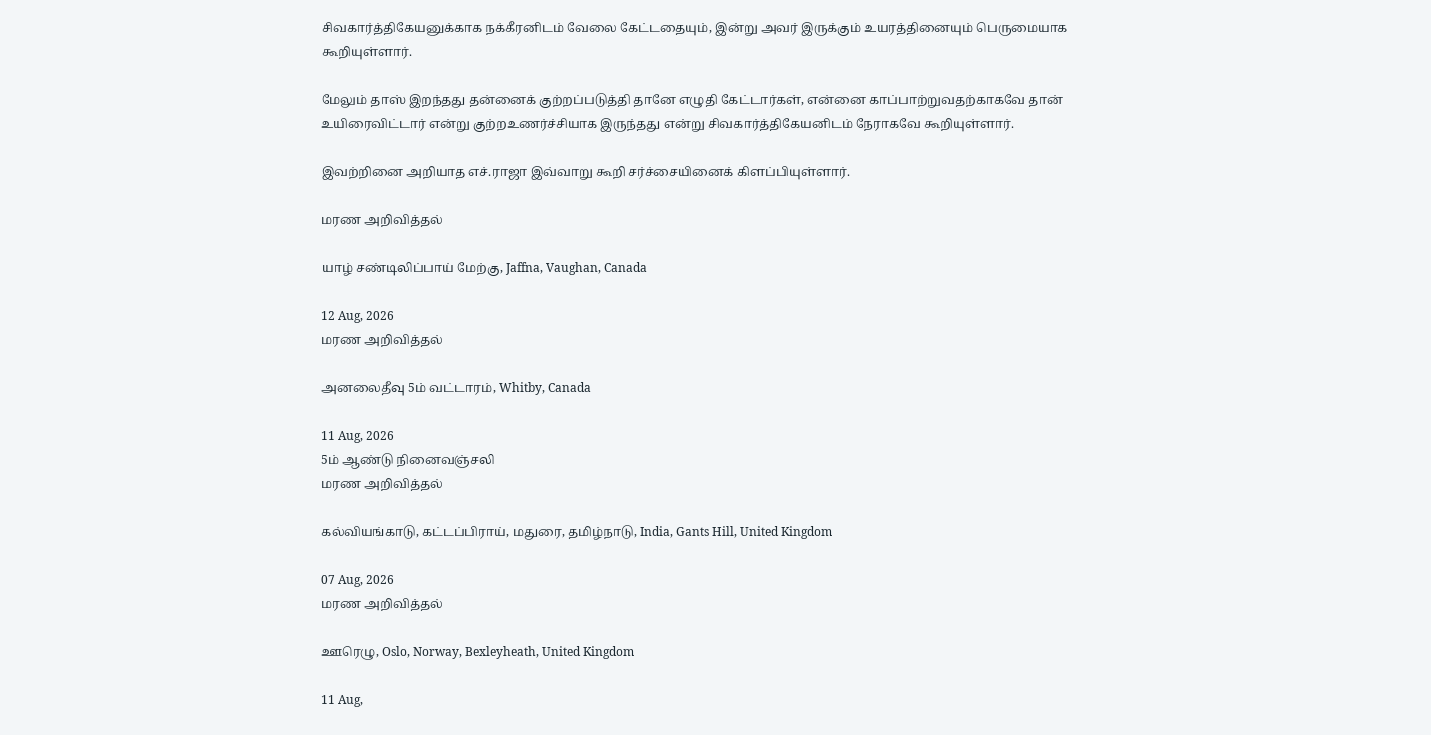சிவகார்த்திகேயனுக்காக நக்கீரனிடம் வேலை கேட்டதையும், இன்று அவர் இருக்கும் உயரத்தினையும் பெருமையாக கூறியுள்ளார்.

மேலும் தாஸ் இறந்தது தன்னைக் குற்றப்படுத்தி தானே எழுதி கேட்டார்கள், என்னை காப்பாற்றுவதற்காகவே தான் உயிரைவிட்டார் என்று குற்றஉணர்ச்சியாக இருந்தது என்று சிவகார்த்திகேயனிடம் நேராகவே கூறியுள்ளார்.

இவற்றினை அறியாத எச்.ராஜா இவ்வாறு கூறி சர்ச்சையினைக் கிளப்பியுள்ளார்.

மரண அறிவித்தல்

யாழ் சண்டிலிப்பாய் மேற்கு, Jaffna, Vaughan, Canada

12 Aug, 2026
மரண அறிவித்தல்

அனலைதீவு 5ம் வட்டாரம், Whitby, Canada

11 Aug, 2026
5ம் ஆண்டு நினைவஞ்சலி
மரண அறிவித்தல்

கல்வியங்காடு, கட்டப்பிராய், மதுரை, தமிழ்நாடு, India, Gants Hill, United Kingdom

07 Aug, 2026
மரண அறிவித்தல்

ஊரெழு, Oslo, Norway, Bexleyheath, United Kingdom

11 Aug,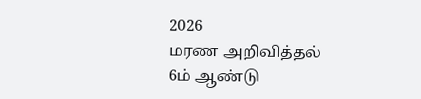2026
மரண அறிவித்தல்
6ம் ஆண்டு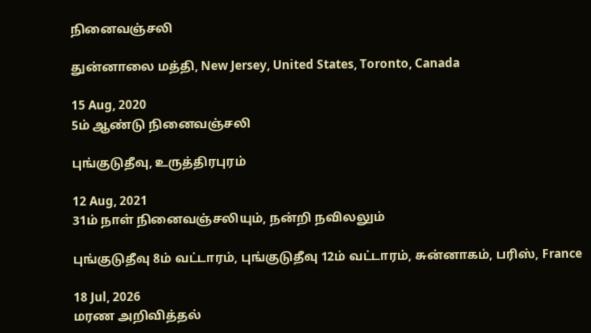நினைவஞ்சலி

துன்னாலை மத்தி, New Jersey, United States, Toronto, Canada

15 Aug, 2020
5ம் ஆண்டு நினைவஞ்சலி

புங்குடுதீவு, உருத்திரபுரம்

12 Aug, 2021
31ம் நாள் நினைவஞ்சலியும், நன்றி நவிலலும்

புங்குடுதீவு 8ம் வட்டாரம், புங்குடுதீவு 12ம் வட்டாரம், சுன்னாகம், பரிஸ், France

18 Jul, 2026
மரண அறிவித்தல்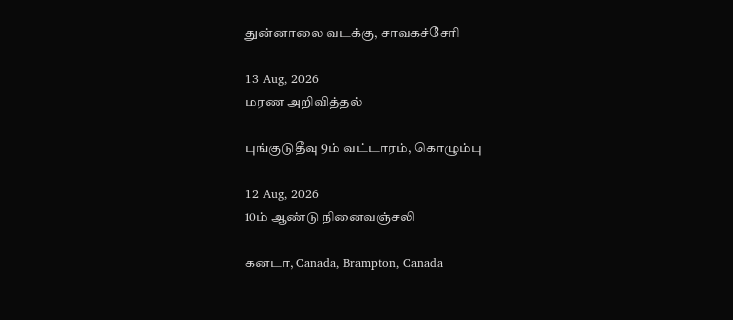துன்னாலை வடக்கு, சாவகச்சேரி

13 Aug, 2026
மரண அறிவித்தல்

புங்குடுதீவு 9ம் வட்டாரம், கொழும்பு

12 Aug, 2026
10ம் ஆண்டு நினைவஞ்சலி

கனடா, Canada, Brampton, Canada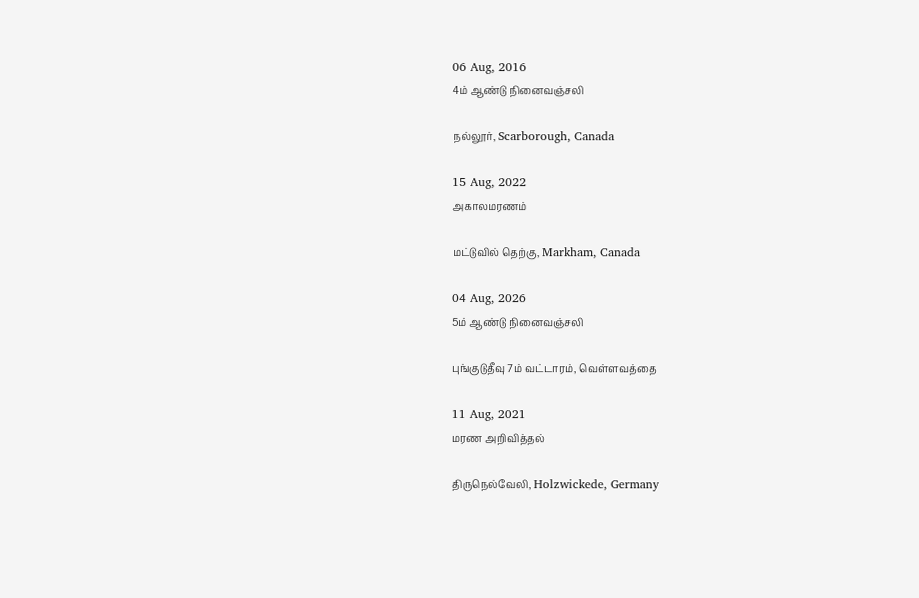06 Aug, 2016
4ம் ஆண்டு நினைவஞ்சலி

நல்லூர், Scarborough, Canada

15 Aug, 2022
அகாலமரணம்

மட்டுவில் தெற்கு, Markham, Canada

04 Aug, 2026
5ம் ஆண்டு நினைவஞ்சலி

புங்குடுதீவு 7ம் வட்டாரம், வெள்ளவத்தை

11 Aug, 2021
மரண அறிவித்தல்

திருநெல்வேலி, Holzwickede, Germany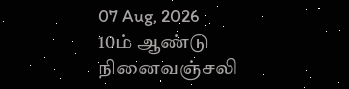07 Aug, 2026
10ம் ஆண்டு நினைவஞ்சலி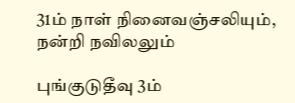31ம் நாள் நினைவஞ்சலியும், நன்றி நவிலலும்

புங்குடுதீவு 3ம்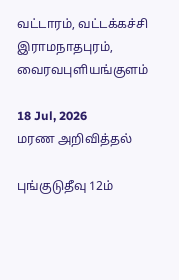வட்டாரம், வட்டக்கச்சி இராமநாதபுரம், வைரவபுளியங்குளம்

18 Jul, 2026
மரண அறிவித்தல்

புங்குடுதீவு 12ம்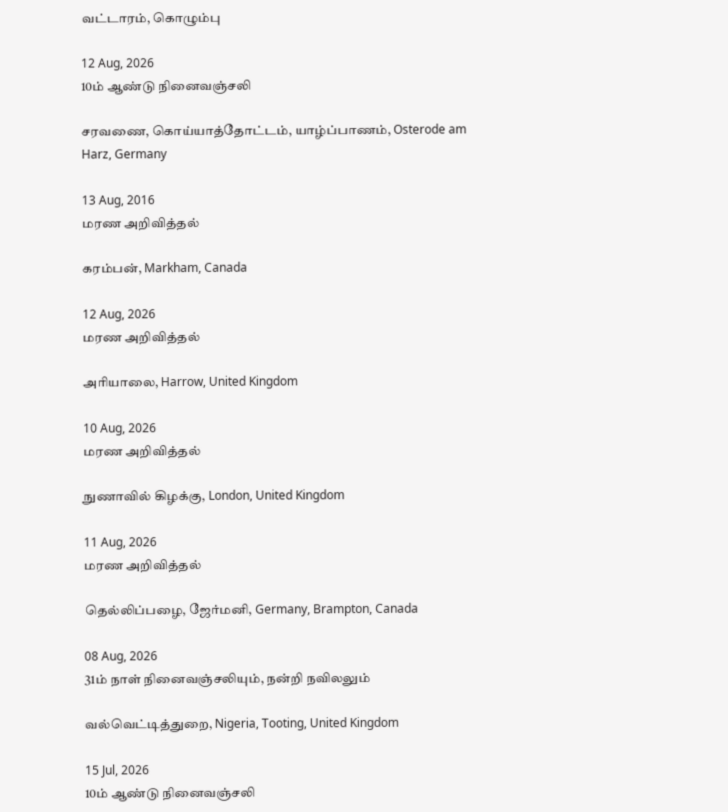வட்டாரம், கொழும்பு

12 Aug, 2026
10ம் ஆண்டு நினைவஞ்சலி

சரவணை, கொய்யாத்தோட்டம், யாழ்ப்பாணம், Osterode am Harz, Germany

13 Aug, 2016
மரண அறிவித்தல்

கரம்பன், Markham, Canada

12 Aug, 2026
மரண அறிவித்தல்

அரியாலை, Harrow, United Kingdom

10 Aug, 2026
மரண அறிவித்தல்

நுணாவில் கிழக்கு, London, United Kingdom

11 Aug, 2026
மரண அறிவித்தல்

தெல்லிப்பழை, ஜேர்மனி, Germany, Brampton, Canada

08 Aug, 2026
31ம் நாள் நினைவஞ்சலியும், நன்றி நவிலலும்

வல்வெட்டித்துறை, Nigeria, Tooting, United Kingdom

15 Jul, 2026
10ம் ஆண்டு நினைவஞ்சலி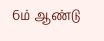6ம் ஆண்டு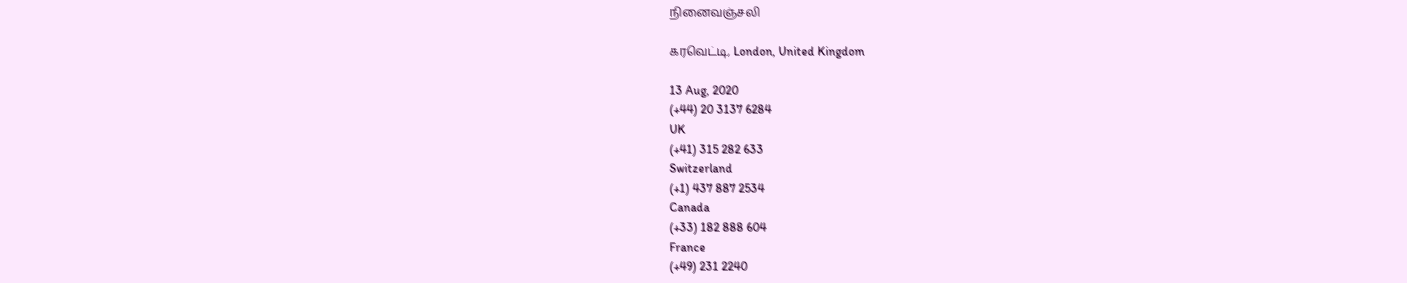நினைவஞ்சலி

கரவெட்டி, London, United Kingdom

13 Aug, 2020
(+44) 20 3137 6284
UK
(+41) 315 282 633
Switzerland
(+1) 437 887 2534
Canada
(+33) 182 888 604
France
(+49) 231 2240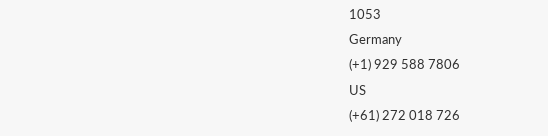1053
Germany
(+1) 929 588 7806
US
(+61) 272 018 726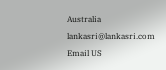Australia
lankasri@lankasri.com
Email US